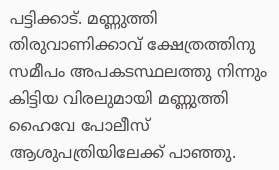പട്ടിക്കാട്. മണ്ണുത്തി തിരുവാണിക്കാവ് ക്ഷേത്രത്തിനു സമീപം അപകടസ്ഥലത്തു നിന്നും കിട്ടിയ വിരലുമായി മണ്ണുത്തി ഹൈവേ പോലീസ് ആശുപത്രിയിലേക്ക് പാഞ്ഞു.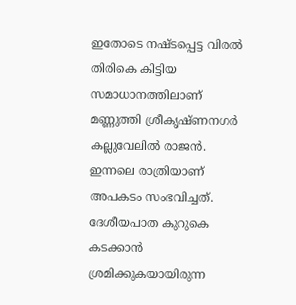ഇതോടെ നഷ്ടപ്പെട്ട വിരൽ തിരികെ കിട്ടിയ സമാധാനത്തിലാണ് മണ്ണുത്തി ശ്രീകൃഷ്ണനഗർ കല്ലുവേലിൽ രാജൻ. ഇന്നലെ രാത്രിയാണ് അപകടം സംഭവിച്ചത്. ദേശീയപാത കുറുകെ കടക്കാൻ ശ്രമിക്കുകയായിരുന്ന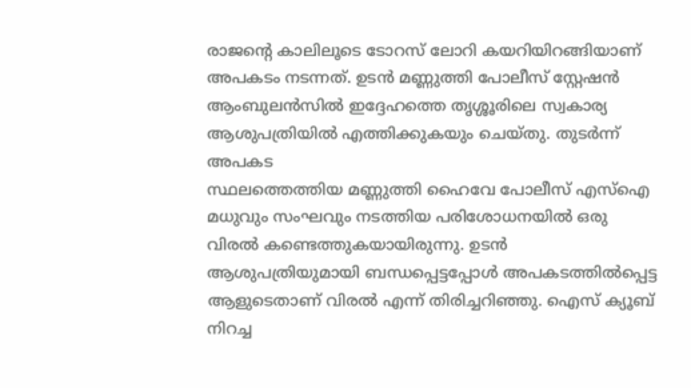രാജന്റെ കാലിലൂടെ ടോറസ് ലോറി കയറിയിറങ്ങിയാണ് അപകടം നടന്നത്. ഉടൻ മണ്ണുത്തി പോലീസ് സ്റ്റേഷൻ ആംബുലൻസിൽ ഇദ്ദേഹത്തെ തൃശ്ശൂരിലെ സ്വകാര്യ ആശുപത്രിയിൽ എത്തിക്കുകയും ചെയ്തു. തുടർന്ന് അപകട
സ്ഥലത്തെത്തിയ മണ്ണുത്തി ഹൈവേ പോലീസ് എസ്ഐ മധുവും സംഘവും നടത്തിയ പരിശോധനയിൽ ഒരു വിരൽ കണ്ടെത്തുകയായിരുന്നു. ഉടൻ ആശുപത്രിയുമായി ബന്ധപ്പെട്ടപ്പോൾ അപകടത്തിൽപ്പെട്ട ആളുടെതാണ് വിരൽ എന്ന് തിരിച്ചറിഞ്ഞു. ഐസ് ക്യൂബ് നിറച്ച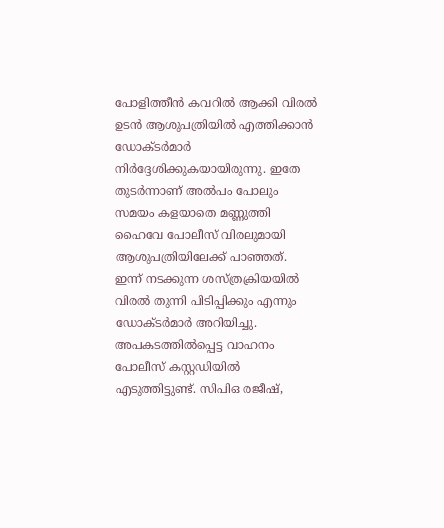പോളിത്തീൻ കവറിൽ ആക്കി വിരൽ ഉടൻ ആശുപത്രിയിൽ എത്തിക്കാൻ ഡോക്ടർമാർ നിർദ്ദേശിക്കുകയായിരുന്നു. ഇതേ തുടർന്നാണ് അൽപം പോലും സമയം കളയാതെ മണ്ണുത്തി ഹൈവേ പോലീസ് വിരലുമായി ആശുപത്രിയിലേക്ക് പാഞ്ഞത്. ഇന്ന് നടക്കുന്ന ശസ്ത്രക്രിയയിൽ വിരൽ തുന്നി പിടിപ്പിക്കും എന്നും ഡോക്ടർമാർ അറിയിച്ചു. അപകടത്തിൽപ്പെട്ട വാഹനം പോലീസ് കസ്റ്റഡിയിൽ എടുത്തിട്ടുണ്ട്. സിപിഒ രജീഷ്,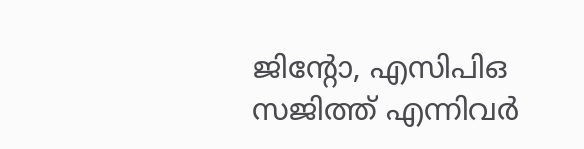ജിന്റോ, എസിപിഒ സജിത്ത് എന്നിവർ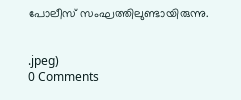പോലീസ് സംഘത്തിലുണ്ടായിരുന്നു.


.jpeg)
0 Comments